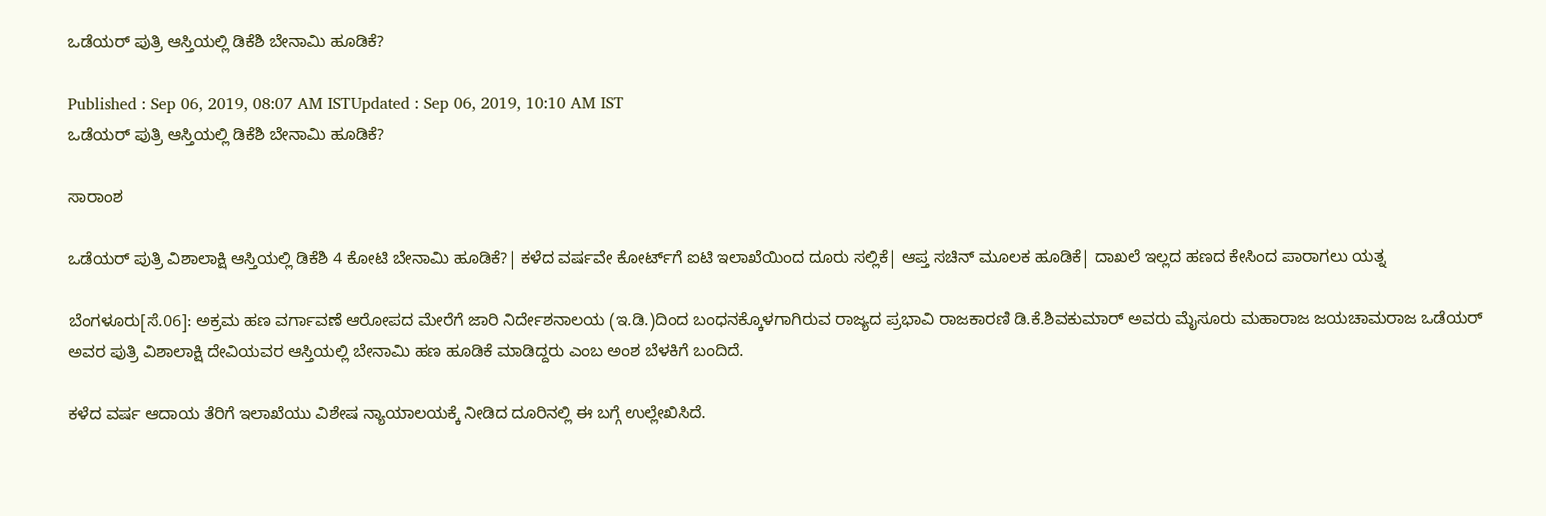ಒಡೆಯರ್ ಪುತ್ರಿ ಆಸ್ತಿಯಲ್ಲಿ ಡಿಕೆಶಿ ಬೇನಾಮಿ ಹೂಡಿಕೆ?

Published : Sep 06, 2019, 08:07 AM ISTUpdated : Sep 06, 2019, 10:10 AM IST
ಒಡೆಯರ್ ಪುತ್ರಿ ಆಸ್ತಿಯಲ್ಲಿ ಡಿಕೆಶಿ ಬೇನಾಮಿ ಹೂಡಿಕೆ?

ಸಾರಾಂಶ

ಒಡೆಯರ್‌ ಪುತ್ರಿ ವಿಶಾಲಾಕ್ಷಿ ಆಸ್ತಿಯಲ್ಲಿ ಡಿಕೆಶಿ 4 ಕೋಟಿ ಬೇನಾಮಿ ಹೂಡಿಕೆ?| ಕಳೆದ ವರ್ಷವೇ ಕೋರ್ಟ್‌ಗೆ ಐಟಿ ಇಲಾಖೆಯಿಂದ ದೂರು ಸಲ್ಲಿಕೆ| ಆಪ್ತ ಸಚಿನ್‌ ಮೂಲಕ ಹೂಡಿಕೆ| ದಾಖಲೆ ಇಲ್ಲದ ಹಣದ ಕೇಸಿಂದ ಪಾರಾಗಲು ಯತ್ನ

ಬೆಂಗಳೂರು[ಸೆ.06]: ಅಕ್ರಮ ಹಣ ವರ್ಗಾವಣೆ ಆರೋಪದ ಮೇರೆಗೆ ಜಾರಿ ನಿರ್ದೇಶನಾಲಯ (ಇ.ಡಿ.)ದಿಂದ ಬಂಧನಕ್ಕೊಳಗಾಗಿರುವ ರಾಜ್ಯದ ಪ್ರಭಾವಿ ರಾಜಕಾರಣಿ ಡಿ.ಕೆ.ಶಿವಕುಮಾರ್‌ ಅವರು ಮೈಸೂರು ಮಹಾರಾಜ ಜಯಚಾಮರಾಜ ಒಡೆಯರ್‌ ಅವರ ಪುತ್ರಿ ವಿಶಾಲಾಕ್ಷಿ ದೇವಿಯವರ ಆಸ್ತಿಯಲ್ಲಿ ಬೇನಾಮಿ ಹಣ ಹೂಡಿಕೆ ಮಾಡಿದ್ದರು ಎಂಬ ಅಂಶ ಬೆಳಕಿಗೆ ಬಂದಿದೆ.

ಕಳೆದ ವರ್ಷ ಆದಾಯ ತೆರಿಗೆ ಇಲಾಖೆಯು ವಿಶೇಷ ನ್ಯಾಯಾಲಯಕ್ಕೆ ನೀಡಿದ ದೂರಿನಲ್ಲಿ ಈ ಬಗ್ಗೆ ಉಲ್ಲೇಖಿಸಿದೆ.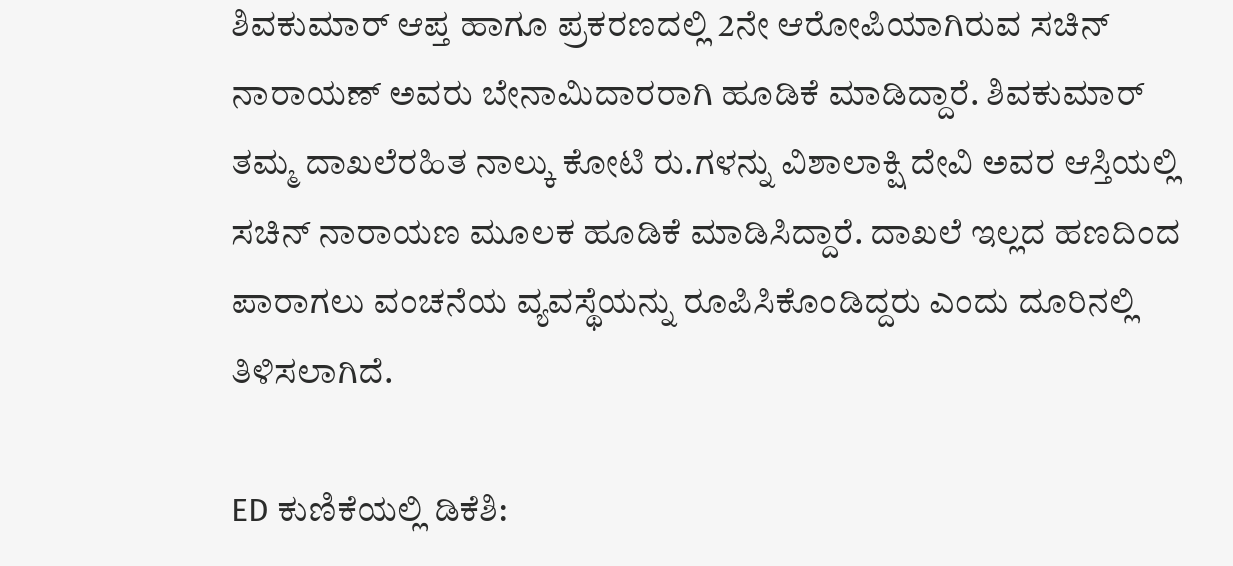ಶಿವಕುಮಾರ್‌ ಆಪ್ತ ಹಾಗೂ ಪ್ರಕರಣದಲ್ಲಿ 2ನೇ ಆರೋಪಿಯಾಗಿರುವ ಸಚಿನ್‌ ನಾರಾಯಣ್‌ ಅವರು ಬೇನಾಮಿದಾರರಾಗಿ ಹೂಡಿಕೆ ಮಾಡಿದ್ದಾರೆ. ಶಿವಕುಮಾರ್‌ ತಮ್ಮ ದಾಖಲೆರಹಿತ ನಾಲ್ಕು ಕೋಟಿ ರು.ಗಳನ್ನು ವಿಶಾಲಾಕ್ಷಿ ದೇವಿ ಅವರ ಆಸ್ತಿಯಲ್ಲಿ ಸಚಿನ್‌ ನಾರಾಯಣ ಮೂಲಕ ಹೂಡಿಕೆ ಮಾಡಿಸಿದ್ದಾರೆ. ದಾಖಲೆ ಇಲ್ಲದ ಹಣದಿಂದ ಪಾರಾಗಲು ವಂಚನೆಯ ವ್ಯವಸ್ಥೆಯನ್ನು ರೂಪಿಸಿಕೊಂಡಿದ್ದರು ಎಂದು ದೂರಿನಲ್ಲಿ ತಿಳಿಸಲಾಗಿದೆ.

ED ಕುಣಿಕೆಯಲ್ಲಿ ಡಿಕೆಶಿ: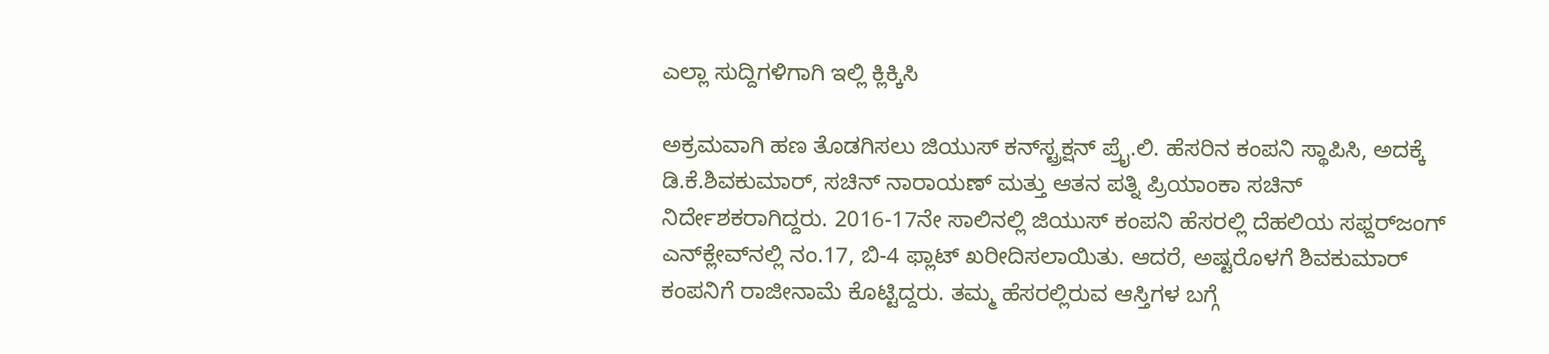ಎಲ್ಲಾ ಸುದ್ದಿಗಳಿಗಾಗಿ ಇಲ್ಲಿ ಕ್ಲಿಕ್ಕಿಸಿ

ಅಕ್ರಮವಾಗಿ ಹಣ ತೊಡಗಿಸಲು ಜಿಯುಸ್‌ ಕನ್‌ಸ್ಟ್ರಕ್ಷನ್‌ ಪ್ರೈ.ಲಿ. ಹೆಸರಿನ ಕಂಪನಿ ಸ್ಥಾಪಿಸಿ, ಅದಕ್ಕೆ ಡಿ.ಕೆ.ಶಿವಕುಮಾರ್‌, ಸಚಿನ್‌ ನಾರಾಯಣ್‌ ಮತ್ತು ಆತನ ಪತ್ನಿ ಪ್ರಿಯಾಂಕಾ ಸಚಿನ್‌ ನಿರ್ದೇಶಕರಾಗಿದ್ದರು. 2016-17ನೇ ಸಾಲಿನಲ್ಲಿ ಜಿಯುಸ್‌ ಕಂಪನಿ ಹೆಸರಲ್ಲಿ ದೆಹಲಿಯ ಸಫ್ದರ್‌ಜಂಗ್‌ ಎನ್‌ಕ್ಲೇವ್‌ನಲ್ಲಿ ನಂ.17, ಬಿ-4 ಫ್ಲಾಟ್‌ ಖರೀದಿಸಲಾಯಿತು. ಆದರೆ, ಅಷ್ಟರೊಳಗೆ ಶಿವಕುಮಾರ್‌ ಕಂಪನಿಗೆ ರಾಜೀನಾಮೆ ಕೊಟ್ಟಿದ್ದರು. ತಮ್ಮ ಹೆಸರಲ್ಲಿರುವ ಆಸ್ತಿಗಳ ಬಗ್ಗೆ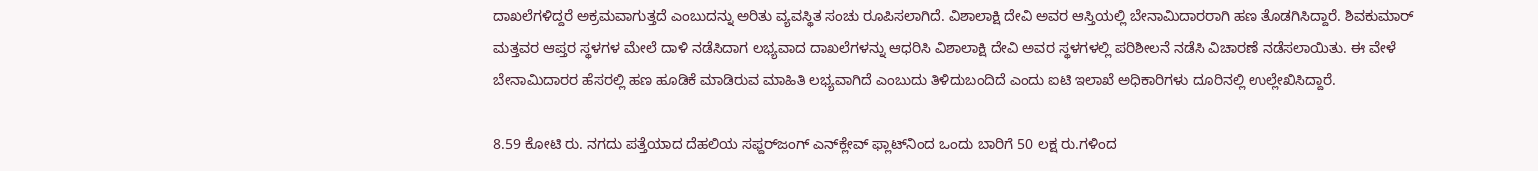ದಾಖಲೆಗಳಿದ್ದರೆ ಅಕ್ರಮವಾಗುತ್ತದೆ ಎಂಬುದನ್ನು ಅರಿತು ವ್ಯವಸ್ಥಿತ ಸಂಚು ರೂಪಿಸಲಾಗಿದೆ. ವಿಶಾಲಾಕ್ಷಿ ದೇವಿ ಅವರ ಆಸ್ತಿಯಲ್ಲಿ ಬೇನಾಮಿದಾರರಾಗಿ ಹಣ ತೊಡಗಿಸಿದ್ದಾರೆ. ಶಿವಕುಮಾರ್‌ ಮತ್ತವರ ಆಪ್ತರ ಸ್ಥಳಗಳ ಮೇಲೆ ದಾಳಿ ನಡೆಸಿದಾಗ ಲಭ್ಯವಾದ ದಾಖಲೆಗಳನ್ನು ಆಧರಿಸಿ ವಿಶಾಲಾಕ್ಷಿ ದೇವಿ ಅವರ ಸ್ಥಳಗಳಲ್ಲಿ ಪರಿಶೀಲನೆ ನಡೆಸಿ ವಿಚಾರಣೆ ನಡೆಸಲಾಯಿತು. ಈ ವೇಳೆ ಬೇನಾಮಿದಾರರ ಹೆಸರಲ್ಲಿ ಹಣ ಹೂಡಿಕೆ ಮಾಡಿರುವ ಮಾಹಿತಿ ಲಭ್ಯವಾಗಿದೆ ಎಂಬುದು ತಿಳಿದುಬಂದಿದೆ ಎಂದು ಐಟಿ ಇಲಾಖೆ ಅಧಿಕಾರಿಗಳು ದೂರಿನಲ್ಲಿ ಉಲ್ಲೇಖಿಸಿದ್ದಾರೆ.

8.59 ಕೋಟಿ ರು. ನಗದು ಪತ್ತೆಯಾದ ದೆಹಲಿಯ ಸಫ್ದರ್‌ಜಂಗ್‌ ಎನ್‌ಕ್ಲೇವ್‌ ಫ್ಲಾಟ್‌ನಿಂದ ಒಂದು ಬಾರಿಗೆ 50 ಲಕ್ಷ ರು.ಗಳಿಂದ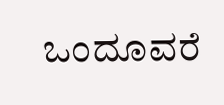ಒಂದೂವರೆ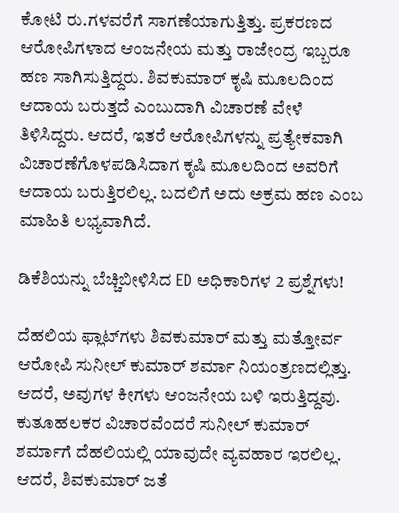ಕೋಟಿ ರು.ಗಳವರೆಗೆ ಸಾಗಣೆಯಾಗುತ್ತಿತ್ತು. ಪ್ರಕರಣದ ಆರೋಪಿಗಳಾದ ಆಂಜನೇಯ ಮತ್ತು ರಾಜೇಂದ್ರ ಇಬ್ಬರೂ ಹಣ ಸಾಗಿಸುತ್ತಿದ್ದರು. ಶಿವಕುಮಾರ್‌ ಕೃಷಿ ಮೂಲದಿಂದ ಆದಾಯ ಬರುತ್ತದೆ ಎಂಬುದಾಗಿ ವಿಚಾರಣೆ ವೇಳೆ ತಿಳಿಸಿದ್ದರು. ಆದರೆ, ಇತರೆ ಆರೋಪಿಗಳನ್ನು ಪ್ರತ್ಯೇಕವಾಗಿ ವಿಚಾರಣೆಗೊಳಪಡಿಸಿದಾಗ ಕೃಷಿ ಮೂಲದಿಂದ ಅವರಿಗೆ ಆದಾಯ ಬರುತ್ತಿರಲಿಲ್ಲ. ಬದಲಿಗೆ ಅದು ಅಕ್ರಮ ಹಣ ಎಂಬ ಮಾಹಿತಿ ಲಭ್ಯವಾಗಿದೆ.

ಡಿಕೆಶಿಯನ್ನು ಬೆಚ್ಚಿಬೀಳಿಸಿದ ED ಅಧಿಕಾರಿಗಳ 2 ಪ್ರಶ್ನೆಗಳು!

ದೆಹಲಿಯ ಫ್ಲಾಟ್‌ಗಳು ಶಿವಕುಮಾರ್‌ ಮತ್ತು ಮತ್ತೋರ್ವ ಆರೋಪಿ ಸುನೀಲ್‌ ಕುಮಾರ್‌ ಶರ್ಮಾ ನಿಯಂತ್ರಣದಲ್ಲಿತ್ತು. ಆದರೆ, ಅವುಗಳ ಕೀಗಳು ಆಂಜನೇಯ ಬಳಿ ಇರುತ್ತಿದ್ದವು. ಕುತೂಹಲಕರ ವಿಚಾರವೆಂದರೆ ಸುನೀಲ್‌ ಕುಮಾರ್‌ ಶರ್ಮಾಗೆ ದೆಹಲಿಯಲ್ಲಿ ಯಾವುದೇ ವ್ಯವಹಾರ ಇರಲಿಲ್ಲ. ಆದರೆ, ಶಿವಕುಮಾರ್‌ ಜತೆ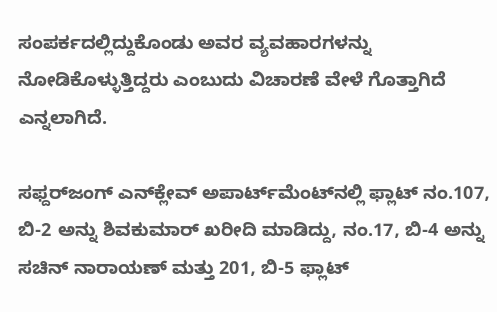ಸಂಪರ್ಕದಲ್ಲಿದ್ದುಕೊಂಡು ಅವರ ವ್ಯವಹಾರಗಳನ್ನು ನೋಡಿಕೊಳ್ಳುತ್ತಿದ್ದರು ಎಂಬುದು ವಿಚಾರಣೆ ವೇಳೆ ಗೊತ್ತಾಗಿದೆ ಎನ್ನಲಾಗಿದೆ.

ಸಫ್ದರ್‌ಜಂಗ್‌ ಎನ್‌ಕ್ಲೇವ್‌ ಅಪಾರ್ಟ್‌ಮೆಂಟ್‌ನಲ್ಲಿ ಫ್ಲಾಟ್‌ ನಂ.107, ಬಿ-2 ಅನ್ನು ಶಿವಕುಮಾರ್‌ ಖರೀದಿ ಮಾಡಿದ್ದು, ನಂ.17, ಬಿ-4 ಅನ್ನು ಸಚಿನ್‌ ನಾರಾಯಣ್‌ ಮತ್ತು 201, ಬಿ-5 ಫ್ಲಾಟ್‌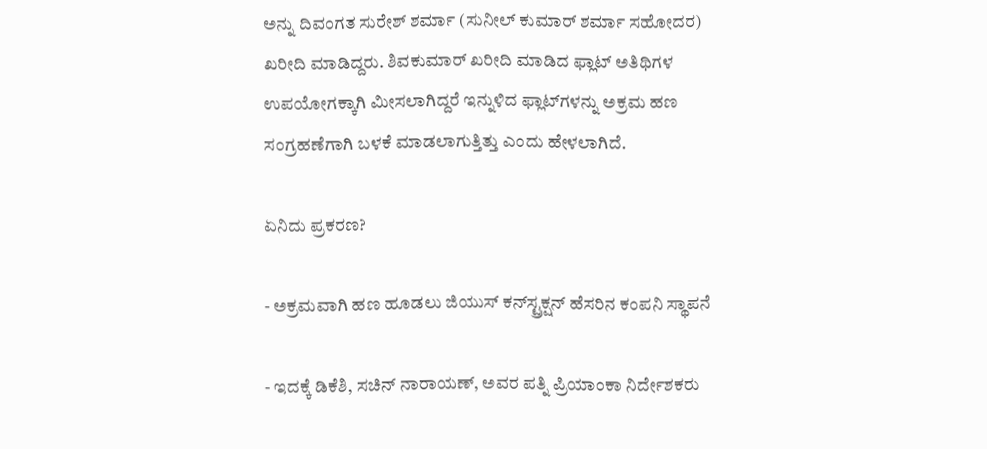ಅನ್ನು ದಿವಂಗತ ಸುರೇಶ್‌ ಶರ್ಮಾ (ಸುನೀಲ್‌ ಕುಮಾರ್‌ ಶರ್ಮಾ ಸಹೋದರ) ಖರೀದಿ ಮಾಡಿದ್ದರು. ಶಿವಕುಮಾರ್‌ ಖರೀದಿ ಮಾಡಿದ ಫ್ಲಾಟ್‌ ಅತಿಥಿಗಳ ಉಪಯೋಗಕ್ಕಾಗಿ ಮೀಸಲಾಗಿದ್ದರೆ ಇನ್ನುಳಿದ ಫ್ಲಾಟ್‌ಗಳನ್ನು ಅಕ್ರಮ ಹಣ ಸಂಗ್ರಹಣೆಗಾಗಿ ಬಳಕೆ ಮಾಡಲಾಗುತ್ತಿತ್ತು ಎಂದು ಹೇಳಲಾಗಿದೆ.

ಏನಿದು ಪ್ರಕರಣ?

- ಅಕ್ರಮವಾಗಿ ಹಣ ಹೂಡಲು ಜಿಯುಸ್‌ ಕನ್‌ಸ್ಟ್ರಕ್ಷನ್‌ ಹೆಸರಿನ ಕಂಪನಿ ಸ್ಥಾಪನೆ

- ಇದಕ್ಕೆ ಡಿಕೆಶಿ, ಸಚಿನ್‌ ನಾರಾಯಣ್‌, ಅವರ ಪತ್ನಿ ಪ್ರಿಯಾಂಕಾ ನಿರ್ದೇಶಕರು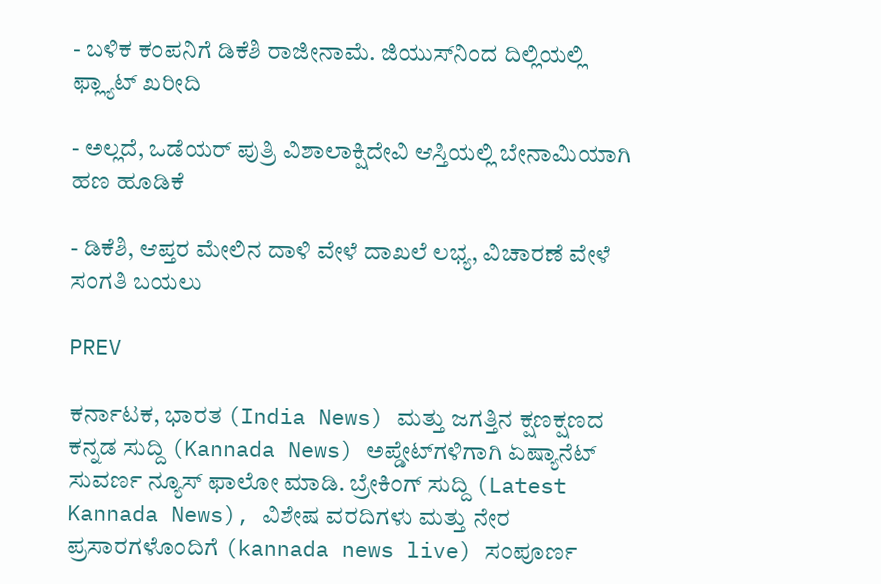- ಬಳಿಕ ಕಂಪನಿಗೆ ಡಿಕೆಶಿ ರಾಜೀನಾಮೆ. ಜಿಯುಸ್‌ನಿಂದ ದಿಲ್ಲಿಯಲ್ಲಿ ಫ್ಲ್ಯಾಟ್‌ ಖರೀದಿ

- ಅಲ್ಲದೆ, ಒಡೆಯರ್‌ ಪುತ್ರಿ ವಿಶಾಲಾಕ್ಷಿದೇವಿ ಆಸ್ತಿಯಲ್ಲಿ ಬೇನಾಮಿಯಾಗಿ ಹಣ ಹೂಡಿಕೆ

- ಡಿಕೆಶಿ, ಆಪ್ತರ ಮೇಲಿನ ದಾಳಿ ವೇಳೆ ದಾಖಲೆ ಲಭ್ಯ, ವಿಚಾರಣೆ ವೇಳೆ ಸಂಗತಿ ಬಯಲು

PREV

ಕರ್ನಾಟಕ, ಭಾರತ (India News) ಮತ್ತು ಜಗತ್ತಿನ ಕ್ಷಣಕ್ಷಣದ ಕನ್ನಡ ಸುದ್ದಿ (Kannada News) ಅಪ್ಡೇಟ್‌ಗಳಿಗಾಗಿ ಏಷ್ಯಾನೆಟ್ ಸುವರ್ಣ ನ್ಯೂಸ್‌ ಫಾಲೋ ಮಾಡಿ. ಬ್ರೇಕಿಂಗ್ ಸುದ್ದಿ (Latest Kannada News), ವಿಶೇಷ ವರದಿಗಳು ಮತ್ತು ನೇರ ಪ್ರಸಾರಗಳೊಂದಿಗೆ (kannada news live) ಸಂಪೂರ್ಣ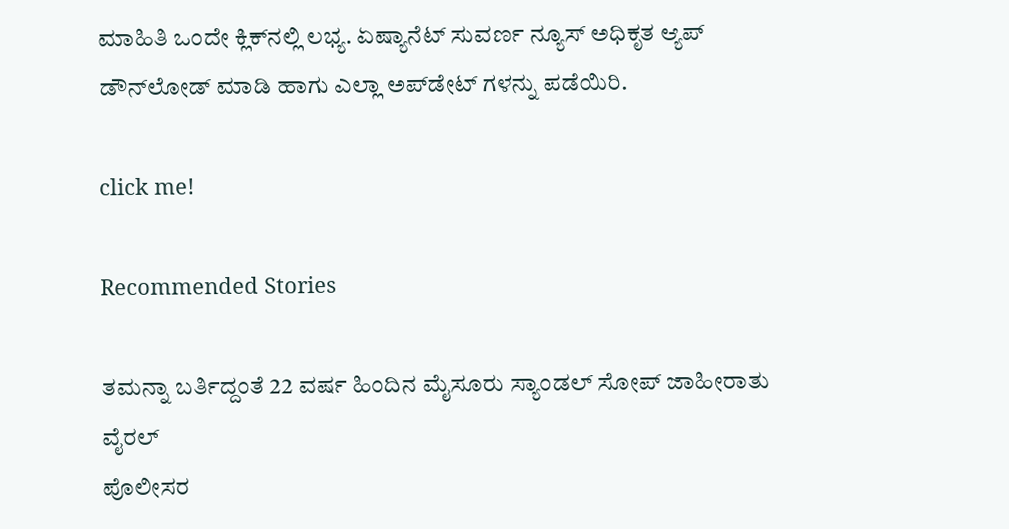ಮಾಹಿತಿ ಒಂದೇ ಕ್ಲಿಕ್‌ನಲ್ಲಿ ಲಭ್ಯ. ಏಷ್ಯಾನೆಟ್ ಸುವರ್ಣ ನ್ಯೂಸ್ ಅಧಿಕೃತ ಆ್ಯಪ್ ಡೌನ್‌ಲೋಡ್ ಮಾಡಿ ಹಾಗು ಎಲ್ಲಾ ಅಪ್‌ಡೇಟ್ ಗಳನ್ನು ಪಡೆಯಿರಿ.

click me!

Recommended Stories

ತಮನ್ನಾ ಬರ್ತಿದ್ದಂತೆ 22 ವರ್ಷ ಹಿಂದಿನ ಮೈಸೂರು ಸ್ಯಾಂಡಲ್ ಸೋಪ್ ಜಾಹೀರಾತು ವೈರಲ್
ಪೊಲೀಸರ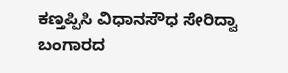ಕಣ್ತಪ್ಪಿಸಿ ವಿಧಾನಸೌಧ ಸೇರಿದ್ವಾ ಬಂಗಾರದ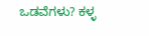ಒಡವೆಗಳು? ಕಳ್ಳ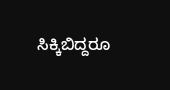ಸಿಕ್ಕಿಬಿದ್ದರೂ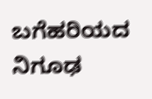ಬಗೆಹರಿಯದ ನಿಗೂಢ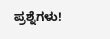ಪ್ರಶ್ನೆಗಳು!